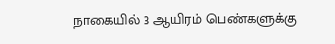நாகையில் 3 ஆயிரம் பெண்களுக்கு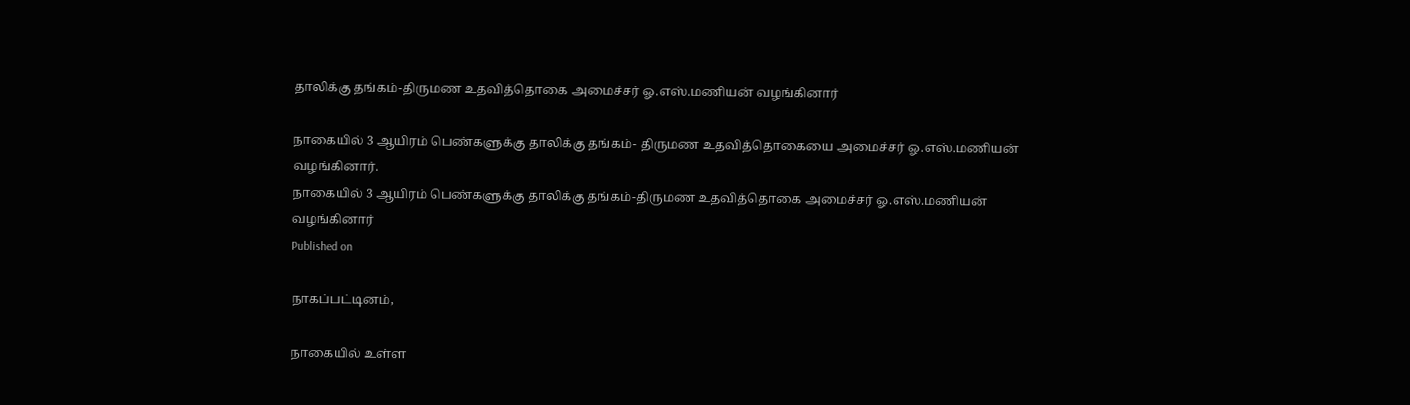தாலிக்கு தங்கம்-திருமண உதவித்தொகை அமைச்சர் ஓ.எஸ்.மணியன் வழங்கினார்

நாகையில் 3 ஆயிரம் பெண்களுக்கு தாலிக்கு தங்கம்- திருமண உதவித்தொகையை அமைச்சர் ஓ.எஸ்.மணியன் வழங்கினார்.
நாகையில் 3 ஆயிரம் பெண்களுக்கு தாலிக்கு தங்கம்-திருமண உதவித்தொகை அமைச்சர் ஓ.எஸ்.மணியன் வழங்கினார்
Published on

நாகப்பட்டினம்,

நாகையில் உள்ள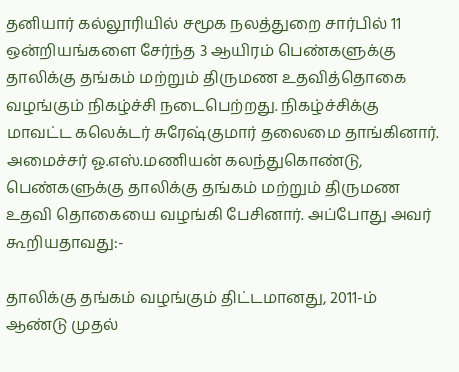தனியார் கல்லூரியில் சமூக நலத்துறை சார்பில் 11 ஒன்றியங்களை சேர்ந்த 3 ஆயிரம் பெண்களுக்கு தாலிக்கு தங்கம் மற்றும் திருமண உதவித்தொகை வழங்கும் நிகழ்ச்சி நடைபெற்றது. நிகழ்ச்சிக்கு மாவட்ட கலெக்டர் சுரேஷ்குமார் தலைமை தாங்கினார். அமைச்சர் ஓ.எஸ்.மணியன் கலந்துகொண்டு, பெண்களுக்கு தாலிக்கு தங்கம் மற்றும் திருமண உதவி தொகையை வழங்கி பேசினார். அப்போது அவர் கூறியதாவது:-

தாலிக்கு தங்கம் வழங்கும் திட்டமானது, 2011-ம் ஆண்டு முதல்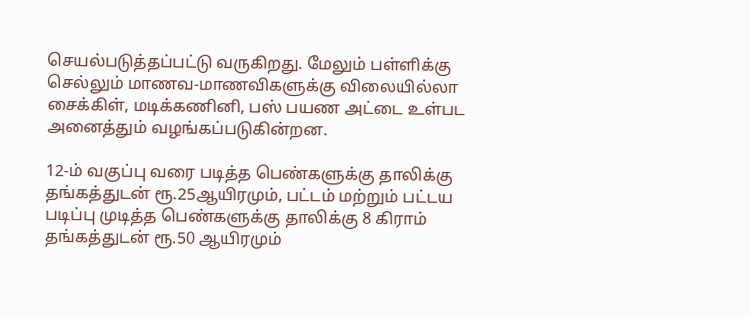செயல்படுத்தப்பட்டு வருகிறது. மேலும் பள்ளிக்கு செல்லும் மாணவ-மாணவிகளுக்கு விலையில்லா சைக்கிள், மடிக்கணினி, பஸ் பயண அட்டை உள்பட அனைத்தும் வழங்கப்படுகின்றன.

12-ம் வகுப்பு வரை படித்த பெண்களுக்கு தாலிக்கு தங்கத்துடன் ரூ.25ஆயிரமும், பட்டம் மற்றும் பட்டய படிப்பு முடித்த பெண்களுக்கு தாலிக்கு 8 கிராம் தங்கத்துடன் ரூ.50 ஆயிரமும்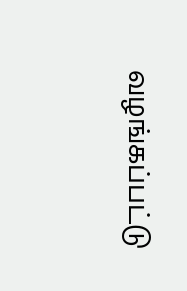வழங்கப்பட்டு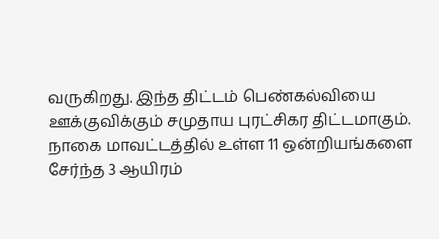வருகிறது. இந்த திட்டம் பெண்கல்வியை ஊக்குவிக்கும் சமுதாய புரட்சிகர திட்டமாகும். நாகை மாவட்டத்தில் உள்ள 11 ஒன்றியங்களை சேர்ந்த 3 ஆயிரம்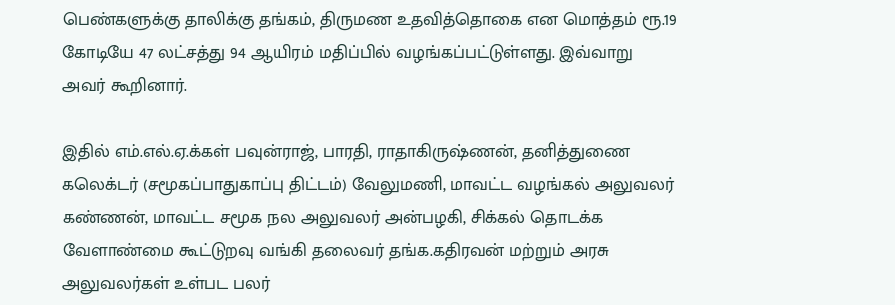பெண்களுக்கு தாலிக்கு தங்கம், திருமண உதவித்தொகை என மொத்தம் ரூ.19 கோடியே 47 லட்சத்து 94 ஆயிரம் மதிப்பில் வழங்கப்பட்டுள்ளது. இவ்வாறு அவர் கூறினார்.

இதில் எம்.எல்.ஏ.க்கள் பவுன்ராஜ், பாரதி, ராதாகிருஷ்ணன், தனித்துணை கலெக்டர் (சமூகப்பாதுகாப்பு திட்டம்) வேலுமணி, மாவட்ட வழங்கல் அலுவலர் கண்ணன், மாவட்ட சமூக நல அலுவலர் அன்பழகி, சிக்கல் தொடக்க வேளாண்மை கூட்டுறவு வங்கி தலைவர் தங்க.கதிரவன் மற்றும் அரசு அலுவலர்கள் உள்பட பலர்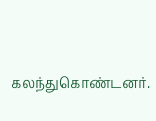கலந்துகொண்டனர்.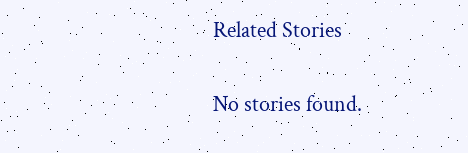Related Stories

No stories found.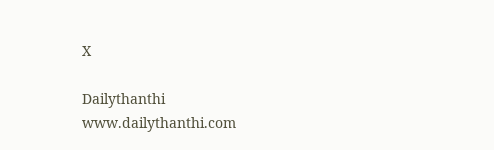X

Dailythanthi
www.dailythanthi.com